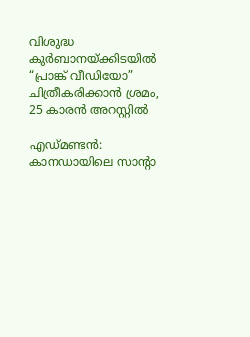വിശുദ്ധ കുര്‍ബാനയ്ക്കിടയില്‍ “പ്രാങ്ക് വീഡിയോ” ചിത്രീകരിക്കാന്‍ ശ്രമം, 25 കാരന്‍ അറസ്റ്റില്‍

എഡ്മണ്ടന്‍: കാനഡായിലെ സാന്റാ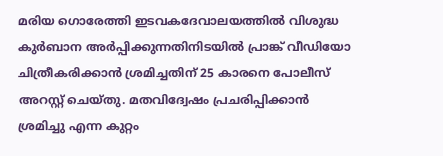മരിയ ഗൊരേത്തി ഇടവകദേവാലയത്തില്‍ വിശുദ്ധ കുര്‍ബാന അര്‍പ്പിക്കുന്നതിനിടയില്‍ പ്രാങ്ക് വീഡിയോ ചിത്രീകരിക്കാന്‍ ശ്രമിച്ചതിന് 25 കാരനെ പോലീസ് അറസ്റ്റ് ചെയ്തു. മതവിദ്വേഷം പ്രചരിപ്പിക്കാന്‍ ശ്രമിച്ചു എന്ന കുറ്റം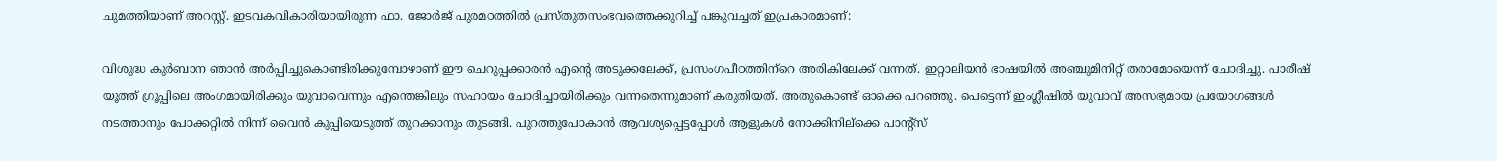ചുമത്തിയാണ് അറസ്റ്റ്. ഇടവകവികാരിയായിരുന്ന ഫാ. ജോര്‍ജ് പുരമഠത്തില്‍ പ്രസ്തുതസംഭവത്തെക്കുറിച്ച് പങ്കുവച്ചത് ഇപ്രകാരമാണ്:

വിശുദ്ധ കുര്‍ബാന ഞാന്‍ അര്‍പ്പിച്ചുകൊണ്ടിരിക്കുമ്പോഴാണ് ഈ ചെറുപ്പക്കാരന്‍ എന്റെ അടുക്കലേക്ക്, പ്രസംഗപീഠത്തിന്‌റെ അരികിലേക്ക് വന്നത്. ഇറ്റാലിയന്‍ ഭാഷയില്‍ അഞ്ചുമിനിറ്റ് തരാമോയെന്ന് ചോദിച്ചു. പാരീഷ് യൂത്ത് ഗ്രൂപ്പിലെ അംഗമായിരിക്കും യുവാവെന്നും എന്തെങ്കിലും സഹായം ചോദിച്ചായിരിക്കും വന്നതെന്നുമാണ് കരുതിയത്. അതുകൊണ്ട് ഓക്കെ പറഞ്ഞു. പെട്ടെന്ന് ഇംഗ്ലീഷില്‍ യുവാവ് അസഭ്യമായ പ്രയോഗങ്ങള്‍ നടത്താനും പോക്കറ്റില്‍ നിന്ന് വൈന്‍ കുപ്പിയെടുത്ത് തുറക്കാനും തുടങ്ങി. പുറത്തുപോകാന്‍ ആവശ്യപ്പെട്ടപ്പോള്‍ ആളുകള്‍ നോക്കിനില്‌ക്കെ പാന്റ്‌സ്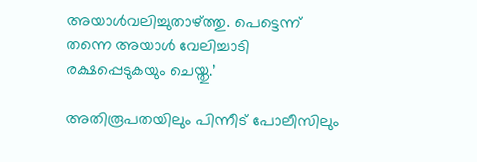അയാള്‍വലിച്ചുതാഴ്ത്തു. പെട്ടെന്ന് തന്നെ അയാള്‍ വേലിച്ചാടി രക്ഷപ്പെടുകയും ചെയ്തു.’

അതിരൂപതയിലും പിന്നീട് പോലീസിലും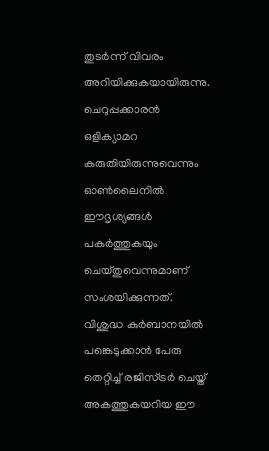തുടര്‍ന്ന് വിവരം അറിയിക്കുകയായിരുന്നു. ചെറുപ്പക്കാരന്‍ ഒളിക്യാമറ കരുതിയിരുന്നുവെന്നും ഓണ്‍ലൈനില്‍ ഈദൃശ്യങ്ങള്‍ പകര്‍ത്തുകയും ചെയ്തുവെന്നുമാണ് സംശയിക്കുന്നത്. വിശുദ്ധ കുര്‍ബാനയില്‍ പങ്കെടുക്കാന്‍ പേരു തെറ്റിച്ച് രജിസ്ട്രര്‍ ചെയ്ത് അകത്തുകയറിയ ഈ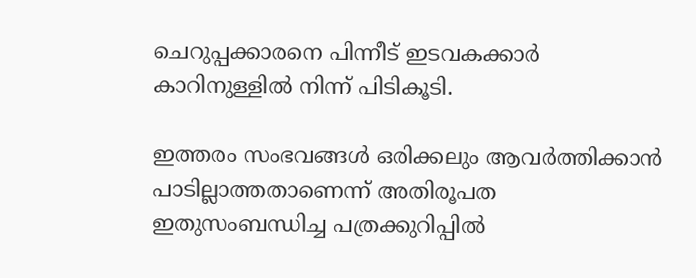ചെറുപ്പക്കാരനെ പിന്നീട് ഇടവകക്കാര്‍ കാറിനുള്ളില്‍ നിന്ന് പിടികൂടി.

ഇത്തരം സംഭവങ്ങള്‍ ഒരിക്കലും ആവര്‍ത്തിക്കാന്‍ പാടില്ലാത്തതാണെന്ന് അതിരൂപത ഇതുസംബന്ധിച്ച പത്രക്കുറിപ്പില്‍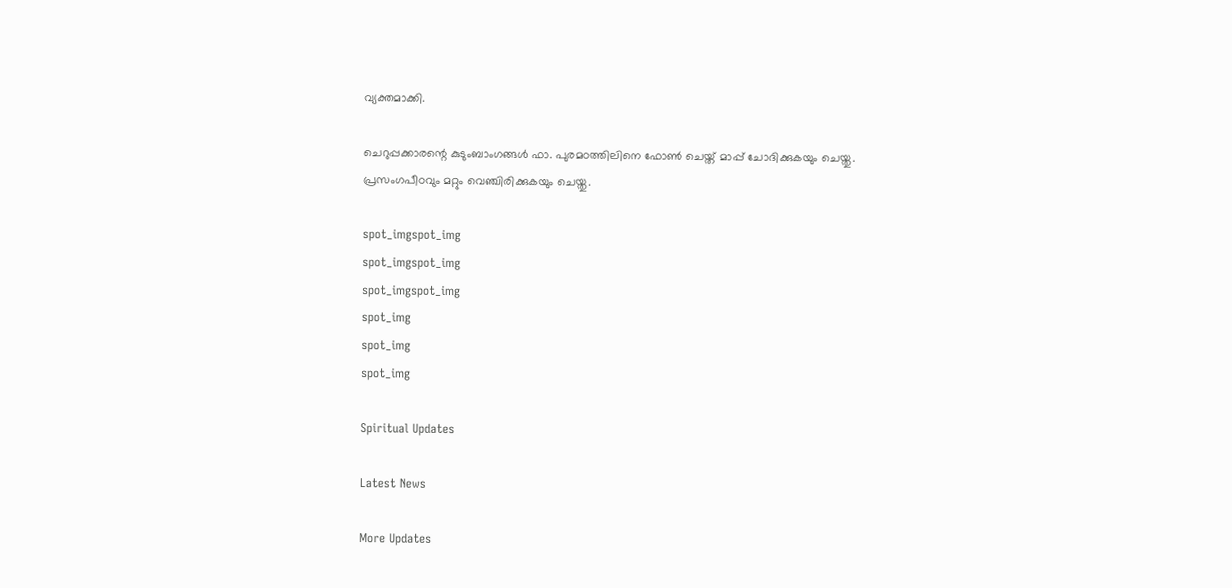വ്യക്തമാക്കി.

ചെറുപ്പക്കാരന്റെ കുടുംബാംഗങ്ങള്‍ ഫാ. പുരമഠത്തിലിനെ ഫോണ്‍ ചെയ്ത് മാപ്പ് ചോദിക്കുകയും ചെയ്തു. പ്രസംഗപീഠവും മറ്റും വെഞ്ചിരിക്കുകയും ചെയ്തു.

spot_imgspot_img
spot_imgspot_img
spot_imgspot_img
spot_img
spot_img
spot_img

Spiritual Updates

Latest News

More Updates